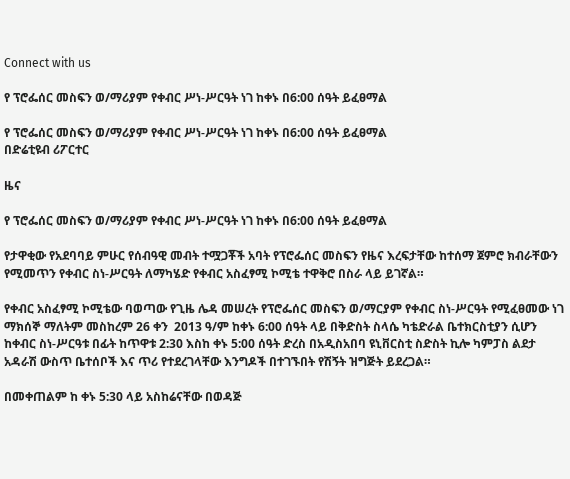Connect with us

የ ፕሮፌሰር መስፍን ወ/ማሪያም የቀብር ሥነ-ሥርዓት ነገ ከቀኑ በ6:00 ሰዓት ይፈፀማል

የ ፕሮፌሰር መስፍን ወ/ማሪያም የቀብር ሥነ-ሥርዓት ነገ ከቀኑ በ6:00 ሰዓት ይፈፀማል
በድሬቲዩብ ሪፖርተር

ዜና

የ ፕሮፌሰር መስፍን ወ/ማሪያም የቀብር ሥነ-ሥርዓት ነገ ከቀኑ በ6:00 ሰዓት ይፈፀማል

የታዋቂው የአደባባይ ምሁር የሰብዓዊ መብት ተሟጋቾች አባት የፕሮፌሰር መስፍን የዜና እረፍታቸው ከተሰማ ጀምሮ ክብራቸውን የሚመጥን የቀብር ስነ-ሥርዓት ለማካሄድ የቀብር አስፈፃሚ ኮሚቴ ተዋቅሮ በስራ ላይ ይገኛል።

የቀብር አስፈፃሚ ኮሚቴው ባወጣው የጊዜ ሌዳ መሠረት የፕሮፌሰር መስፍን ወ/ማርያም የቀብር ስነ-ሥርዓት የሚፈፀመው ነገ ማክሰኞ ማለትም መስከረም 26 ቀን  2013 ዓ/ም ከቀኑ 6:00 ሰዓት ላይ በቅድስት ስላሴ ካቴድራል ቤተክርስቲያን ሲሆን ከቀብር ስነ-ሥርዓቱ በፊት ከጥዋቱ 2:30 እስከ ቀኑ 5:00 ሰዓት ድረስ በአዲስአበባ ዩኒቨርስቲ ስድስት ኪሎ ካምፓስ ልደታ አዳራሽ ውስጥ ቤተሰቦች እና ጥሪ የተደረገላቸው እንግዶች በተገኙበት የሽኝት ዝግጅት ይደረጋል።

በመቀጠልም ከ ቀኑ 5:30 ላይ አስከሬናቸው በወዳጅ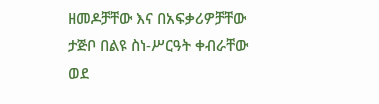ዘመዶቻቸው እና በአፍቃሪዎቻቸው ታጅቦ በልዩ ስነ-ሥርዓት ቀብራቸው ወደ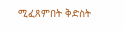ሚፈጸምበት ቅድስት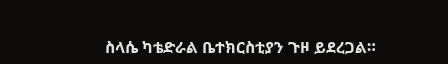ስላሴ ካቴድራል ቤተክርስቲያን ጉዞ ይደረጋል።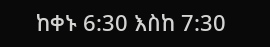ከቀኑ 6:30 እስከ 7:30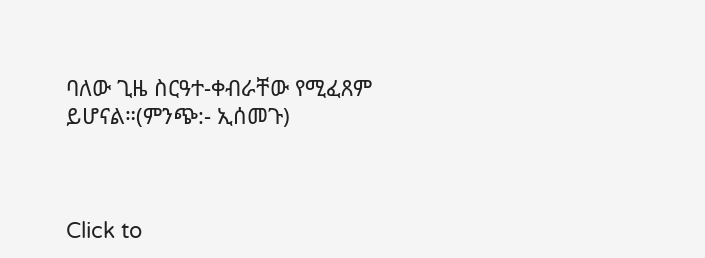ባለው ጊዜ ስርዓተ-ቀብራቸው የሚፈጸም ይሆናል።(ምንጭ:- ኢሰመጉ)



Click to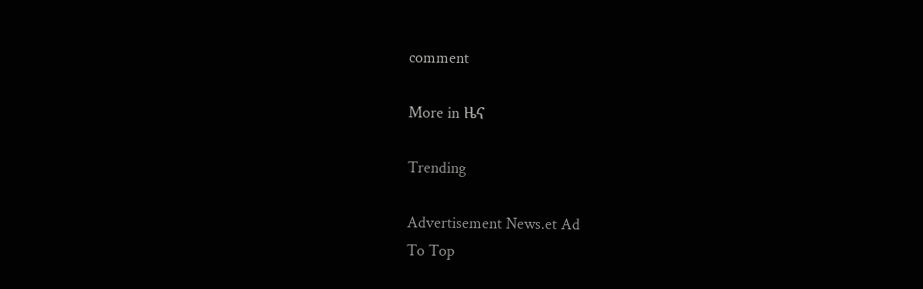comment

More in ዜና

Trending

Advertisement News.et Ad
To Top